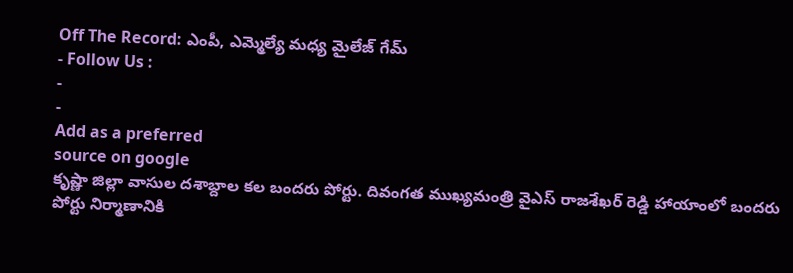Off The Record: ఎంపీ, ఎమ్మెల్యే మధ్య మైలేజ్ గేమ్
- Follow Us :
-
-
Add as a preferred
source on google
కృష్ణా జిల్లా వాసుల దశాబ్దాల కల బందరు పోర్టు. దివంగత ముఖ్యమంత్రి వైఎస్ రాజశేఖర్ రెడ్డి హాయాంలో బందరు పోర్టు నిర్మాణానికి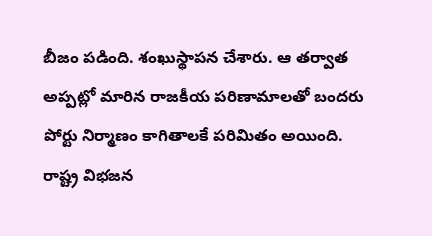బీజం పడింది. శంఖుస్థాపన చేశారు. ఆ తర్వాత అప్పట్లో మారిన రాజకీయ పరిణామాలతో బందరు పోర్టు నిర్మాణం కాగితాలకే పరిమితం అయింది. రాష్ట్ర విభజన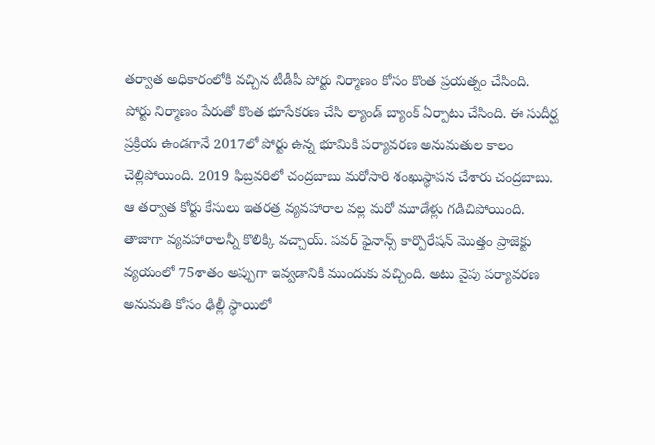తర్వాత అధికారంలోకి వచ్చిన టీడీపీ పోర్టు నిర్మాణం కోసం కొంత ప్రయత్నం చేసింది. పోర్టు నిర్మాణం పేరుతో కొంత భూసేకరణ చేసి ల్యాండ్ బ్యాంక్ ఏర్పాటు చేసింది. ఈ సుదీర్ఘ ప్రక్రియ ఉండగానే 2017లో పోర్టు ఉన్న భూమికి పర్యావరణ అనుమతుల కాలం చెల్లిపోయింది. 2019 ఫిబ్రవరిలో చంద్రబాబు మరోసారి శంఖుస్థాపన చేశారు చంద్రబాబు. ఆ తర్వాత కోర్టు కేసులు ఇతరత్ర వ్యవహారాల వల్ల మరో మూడేళ్లు గడిచిపోయింది. తాజాగా వ్యవహారాలన్నీ కొలిక్కి వచ్చాయ్. పవర్ ఫైనాన్స్ కార్పొరేషన్ మొత్తం ప్రాజెక్టు వ్యయంలో 75శాతం అప్పుగా ఇవ్వడానికి ముందుకు వచ్చింది. అటు వైపు పర్యావరణ అనుమతి కోసం ఢిల్లీ స్థాయిలో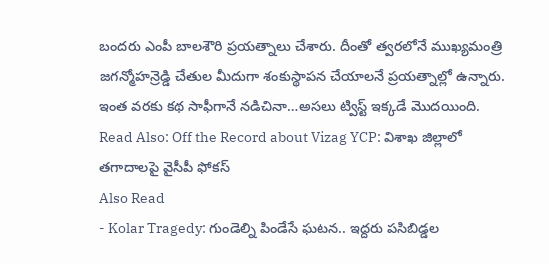బందరు ఎంపీ బాలశౌరి ప్రయత్నాలు చేశారు. దీంతో త్వరలోనే ముఖ్యమంత్రి జగన్మోహన్రెడ్డి చేతుల మీదుగా శంకుస్థాపన చేయాలనే ప్రయత్నాల్లో ఉన్నారు. ఇంత వరకు కథ సాఫీగానే నడిచినా…అసలు ట్విస్ట్ ఇక్కడే మొదయింది.
Read Also: Off the Record about Vizag YCP: విశాఖ జిల్లాలో తగాదాలపై వైసీపీ ఫోకస్
Also Read
- Kolar Tragedy: గుండెల్ని పిండేసే ఘటన.. ఇద్దరు పసిబిడ్డల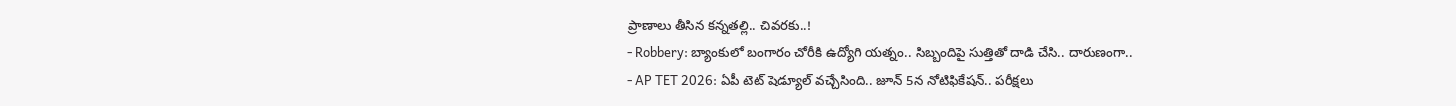ప్రాణాలు తీసిన కన్నతల్లి.. చివరకు..!
- Robbery: బ్యాంకులో బంగారం చోరీకి ఉద్యోగి యత్నం.. సిబ్బందిపై సుత్తితో దాడి చేసి.. దారుణంగా..
- AP TET 2026: ఏపీ టెట్ షెడ్యూల్ వచ్చేసింది.. జూన్ 5న నోటిఫికేషన్.. పరీక్షలు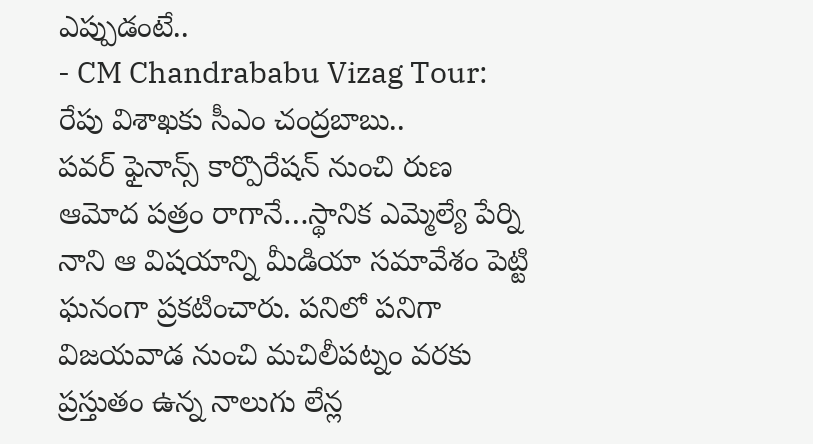ఎప్పుడంటే..
- CM Chandrababu Vizag Tour: రేపు విశాఖకు సీఎం చంద్రబాబు..
పవర్ ఫైనాన్స్ కార్పొరేషన్ నుంచి రుణ ఆమోద పత్రం రాగానే…స్థానిక ఎమ్మెల్యే పేర్ని నాని ఆ విషయాన్ని మీడియా సమావేశం పెట్టి ఘనంగా ప్రకటించారు. పనిలో పనిగా విజయవాడ నుంచి మచిలీపట్నం వరకు ప్రస్తుతం ఉన్న నాలుగు లేన్ల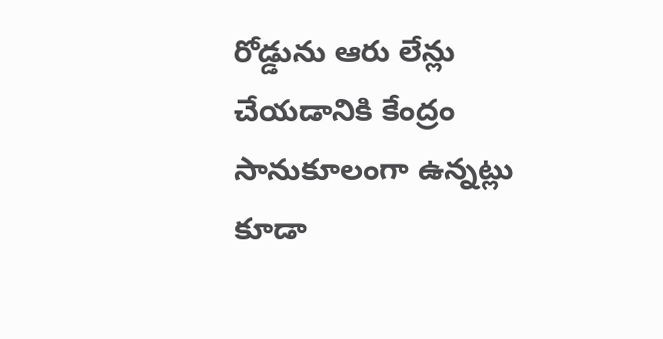రోడ్డును ఆరు లేన్లు చేయడానికి కేంద్రం సానుకూలంగా ఉన్నట్లు కూడా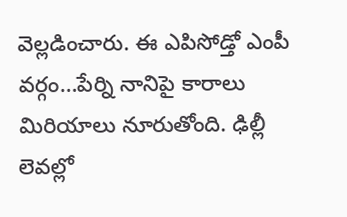వెల్లడించారు. ఈ ఎపిసోడ్తో ఎంపీ వర్గం…పేర్ని నానిపై కారాలు మిరియాలు నూరుతోంది. ఢిల్లీ లెవల్లో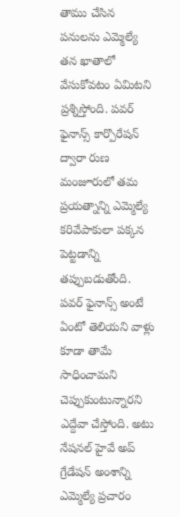తాము చేసిన పనులను ఎమ్మెల్యే తన ఖాతాలో వేసుకోవటం ఏమిటని ప్రశ్నిస్తోంది. పవర్ ఫైనాన్స్ కార్పొరేషన్ ద్వారా రుణ మంజూరులో తమ ప్రయత్నాన్ని ఎమ్మెల్యే కరివేపాకులా పక్కన పెట్టడాన్ని తప్పుబడుతోంది. పవర్ ఫైనాన్స్ అంటే ఏంటో తెలియని వాళ్లు కూడా తామే సాధించామని చెప్పుకుంటున్నారని ఎద్దేవా చేస్తోంది. అటు నేషనల్ హైవే అప్ గ్రేడేషన్ అంశాన్ని ఎమ్మెల్యే ప్రచారం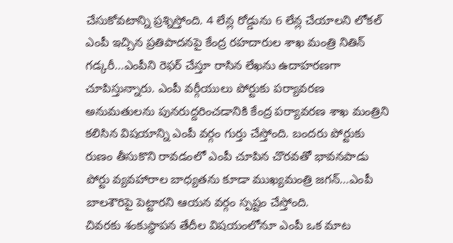చేసుకోవటాన్ని ప్రశ్నిస్తోంది. 4 లేన్ల రోడ్డును 6 లేన్ల చేయాలని లోకల్ ఎంపీ ఇచ్చిన ప్రతిపాదనపై కేంద్ర రహదారుల శాఖ మంత్రి నితిన్ గడ్కరీ…ఎంపీని రెఫర్ చేస్తూ రాసిన లేఖను ఉదాహరణగా చూపిస్తున్నారు. ఎంపీ వర్గీయులు పోర్టుకు పర్యావరణ అనుమతులను పునరుద్దరించడానికి కేంద్ర పర్యావరణ శాఖ మంత్రిని కలిసిన విషయాన్ని ఎంపీ వర్గం గుర్తు చేస్తోంది. బందరు పోర్టుకు రుణం తీసుకొని రావడంలో ఎంపీ చూపిన చొరవతో భావనపాడు పోర్టు వ్యవహారాల బాధ్యతను కూడా ముఖ్యమంత్రి జగన్…ఎంపీ బాలశౌరిపై పెట్టారని ఆయన వర్గం స్పష్టం చేస్తోంది.
చివరకు శంకుస్థాపన తేదీల విషయంలోనూ ఎంపీ ఒక మాట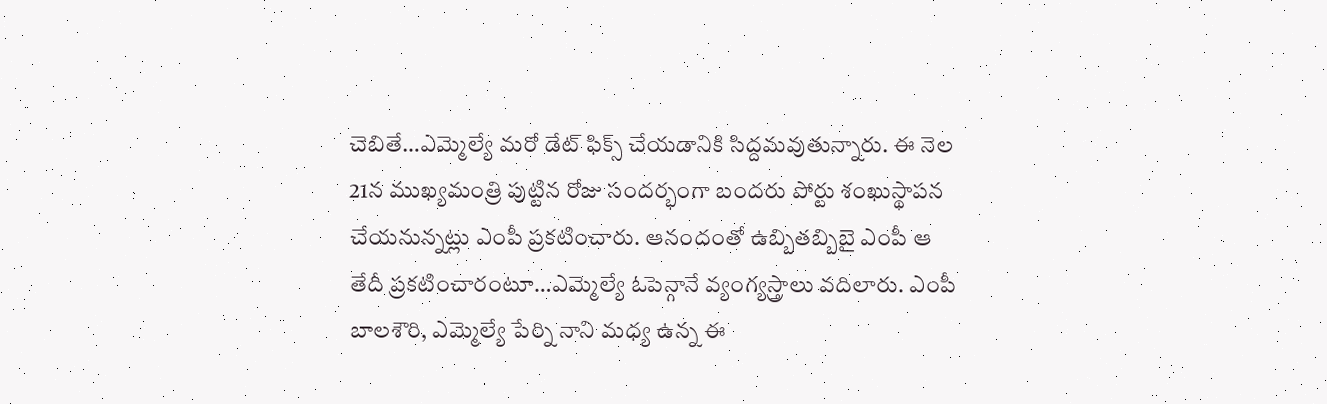చెబితే…ఎమ్మెల్యే మరో డేట్ ఫిక్స్ చేయడానికి సిద్దమవుతున్నారు. ఈ నెల 21న ముఖ్యమంత్రి పుట్టిన రోజు సందర్భంగా బందరు పోర్టు శంఖుస్థాపన చేయనున్నట్లు ఎంపీ ప్రకటించారు. ఆనందంతో ఉబ్బితబ్బిబై ఎంపీ ఆ తేదీ ప్రకటించారంటూ…ఎమ్మెల్యే ఓపెన్గానే వ్యంగ్యస్త్రాలు వదిలారు. ఎంపీ బాలశౌరి, ఎమ్మెల్యే పేర్ని నాని మధ్య ఉన్న ఈ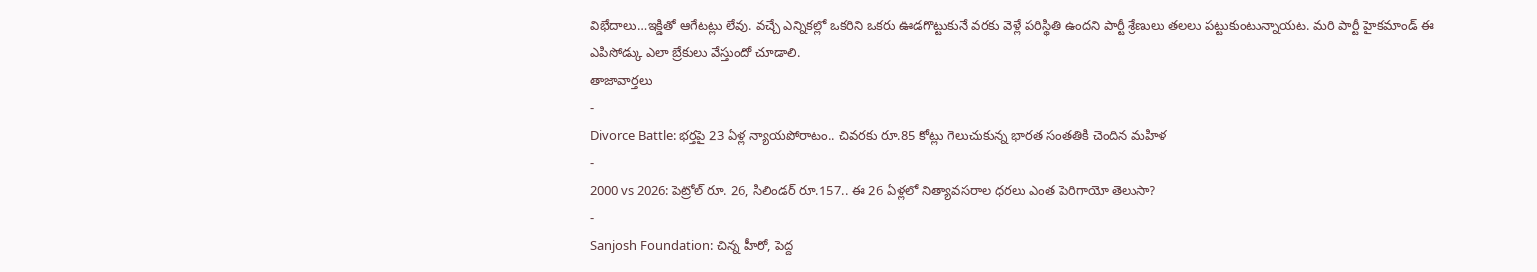విభేదాలు…ఇక్డితో ఆగేటట్లు లేవు. వచ్చే ఎన్నికల్లో ఒకరిని ఒకరు ఊడగొట్టుకునే వరకు వెళ్లే పరిస్థితి ఉందని పార్టీ శ్రేణులు తలలు పట్టుకుంటున్నాయట. మరి పార్టీ హైకమాండ్ ఈ ఎపిసోడ్కు ఎలా బ్రేకులు వేస్తుందో చూడాలి.
తాజావార్తలు
-
Divorce Battle: భర్తపై 23 ఏళ్ల న్యాయపోరాటం.. చివరకు రూ.85 కోట్లు గెలుచుకున్న భారత సంతతికి చెందిన మహిళ
-
2000 vs 2026: పెట్రోల్ రూ. 26, సిలిండర్ రూ.157.. ఈ 26 ఏళ్లలో నిత్యావసరాల ధరలు ఎంత పెరిగాయో తెలుసా?
-
Sanjosh Foundation: చిన్న హీరో, పెద్ద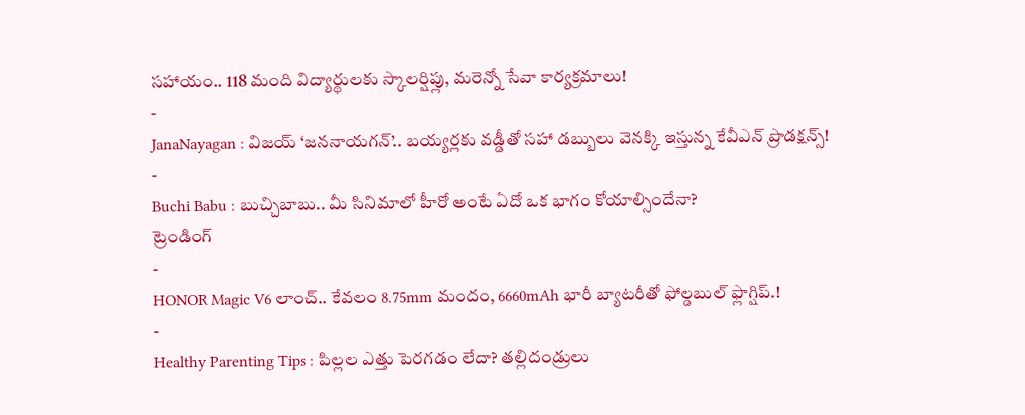సహాయం.. 118 మంది విద్యార్థులకు స్కాలర్షిప్లు, మరెన్నో సేవా కార్యక్రమాలు!
-
JanaNayagan : విజయ్ ‘జననాయగన్’.. బయ్యర్లకు వడ్డీతో సహా డబ్బులు వెనక్కి ఇస్తున్న కేవీఎన్ ప్రొడక్షన్స్!
-
Buchi Babu : బుచ్చిబాబు.. మీ సినిమాలో హీరో అంటే ఏదో ఒక భాగం కోయాల్సిందేనా?
ట్రెండింగ్
-
HONOR Magic V6 లాంచ్.. కేవలం 8.75mm మందం, 6660mAh భారీ బ్యాటరీతో ఫోల్డబుల్ ఫ్లాగ్షిప్.!
-
Healthy Parenting Tips : పిల్లల ఎత్తు పెరగడం లేదా? తల్లిదండ్రులు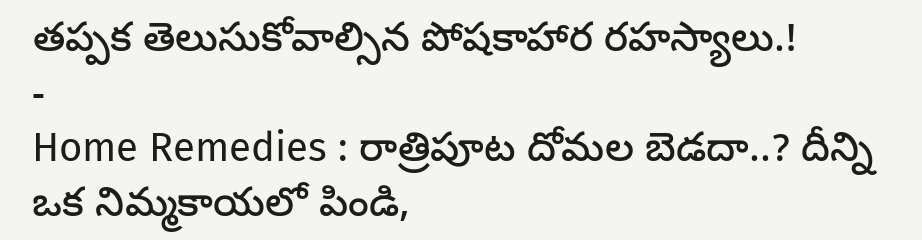తప్పక తెలుసుకోవాల్సిన పోషకాహార రహస్యాలు.!
-
Home Remedies : రాత్రిపూట దోమల బెడదా..? దీన్ని ఒక నిమ్మకాయలో పిండి,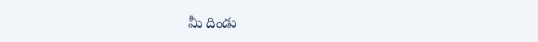మీ దిండు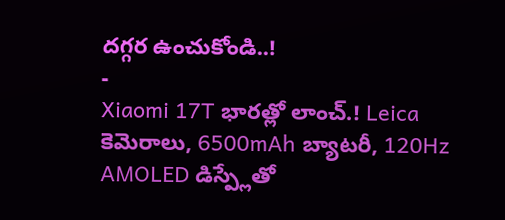దగ్గర ఉంచుకోండి..!
-
Xiaomi 17T భారత్లో లాంచ్.! Leica కెమెరాలు, 6500mAh బ్యాటరీ, 120Hz AMOLED డిస్ప్లేతో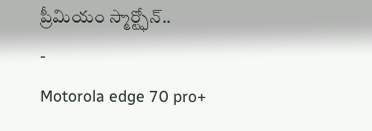ప్రీమియం స్మార్ట్ఫోన్..
-
Motorola edge 70 pro+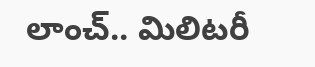లాంచ్.. మిలిటరీ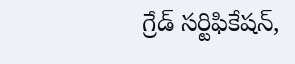గ్రేడ్ సర్టిఫికేషన్,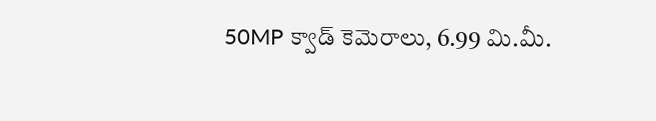50MP క్వాడ్ కెమెరాలు, 6.99 మి.మీ.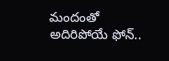మందంతో అదిరిపోయే ఫోన్..